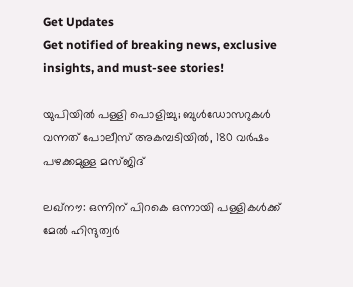Get Updates
Get notified of breaking news, exclusive insights, and must-see stories!

യുപിയില്‍ പള്ളി പൊളിച്ചു; ബുള്‍ഡോസറുകള്‍ വന്നത് പോലീസ് അകമ്പടിയില്‍, 180 വര്‍ഷം പഴക്കമുള്ള മസ്ജിദ്

ലഖ്‌നൗ: ഒന്നിന് പിറകെ ഒന്നായി പള്ളികള്‍ക്ക് മേല്‍ ഹിന്ദുത്വര്‍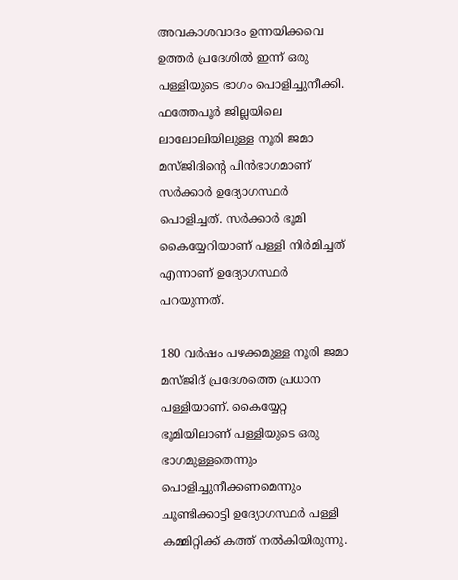അവകാശവാദം ഉന്നയിക്കവെ ഉത്തര്‍ പ്രദേശില്‍ ഇന്ന് ഒരു പള്ളിയുടെ ഭാഗം പൊളിച്ചുനീക്കി. ഫത്തേപൂര്‍ ജില്ലയിലെ ലാലോലിയിലുള്ള നൂരി ജമാ മസ്ജിദിന്റെ പിന്‍ഭാഗമാണ് സര്‍ക്കാര്‍ ഉദ്യോഗസ്ഥര്‍ പൊളിച്ചത്. സര്‍ക്കാര്‍ ഭൂമി കൈയ്യേറിയാണ് പള്ളി നിര്‍മിച്ചത് എന്നാണ് ഉദ്യോഗസ്ഥര്‍ പറയുന്നത്.

180 വര്‍ഷം പഴക്കമുള്ള നൂരി ജമാ മസ്ജിദ് പ്രദേശത്തെ പ്രധാന പള്ളിയാണ്. കൈയ്യേറ്റ ഭൂമിയിലാണ് പള്ളിയുടെ ഒരു ഭാഗമുള്ളതെന്നും പൊളിച്ചുനീക്കണമെന്നും ചൂണ്ടിക്കാട്ടി ഉദ്യോഗസ്ഥര്‍ പള്ളി കമ്മിറ്റിക്ക് കത്ത് നല്‍കിയിരുന്നു.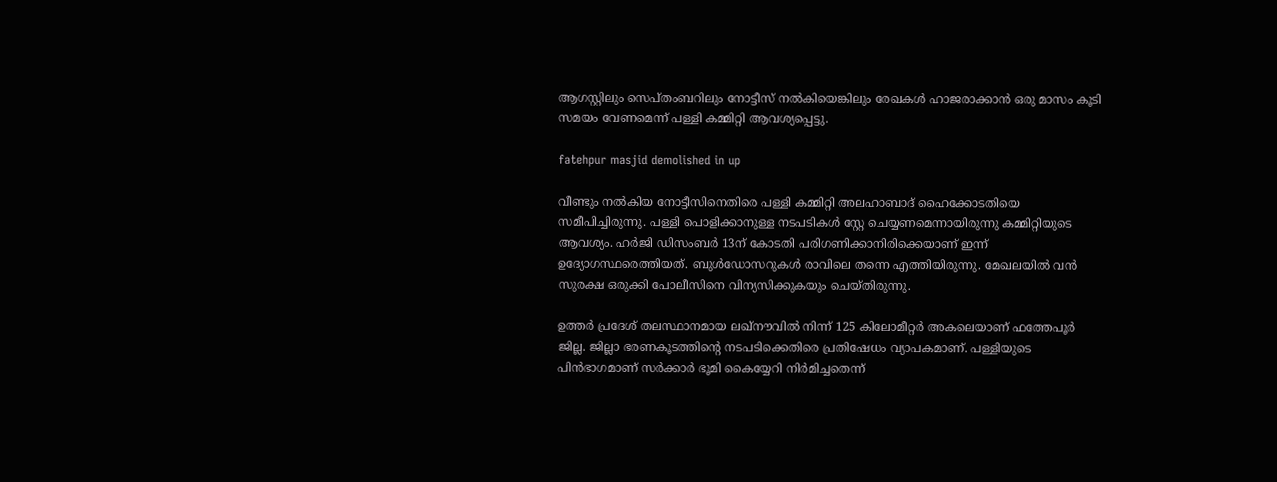ആഗസ്റ്റിലും സെപ്തംബറിലും നോട്ടീസ് നല്‍കിയെങ്കിലും രേഖകള്‍ ഹാജരാക്കാന്‍ ഒരു മാസം കൂടി സമയം വേണമെന്ന് പള്ളി കമ്മിറ്റി ആവശ്യപ്പെട്ടു.

fatehpur masjid demolished in up

വീണ്ടും നല്‍കിയ നോട്ടീസിനെതിരെ പള്ളി കമ്മിറ്റി അലഹാബാദ് ഹൈക്കോടതിയെ സമീപിച്ചിരുന്നു. പള്ളി പൊളിക്കാനുള്ള നടപടികള്‍ സ്റ്റേ ചെയ്യണമെന്നായിരുന്നു കമ്മിറ്റിയുടെ ആവശ്യം. ഹര്‍ജി ഡിസംബര്‍ 13ന് കോടതി പരിഗണിക്കാനിരിക്കെയാണ് ഇന്ന് ഉദ്യോഗസ്ഥരെത്തിയത്. ബുള്‍ഡോസറുകള്‍ രാവിലെ തന്നെ എത്തിയിരുന്നു. മേഖലയില്‍ വന്‍ സുരക്ഷ ഒരുക്കി പോലീസിനെ വിന്യസിക്കുകയും ചെയ്തിരുന്നു.

ഉത്തര്‍ പ്രദേശ് തലസ്ഥാനമായ ലഖ്‌നൗവില്‍ നിന്ന് 125 കിലോമീറ്റര്‍ അകലെയാണ് ഫത്തേപൂര്‍ ജില്ല. ജില്ലാ ഭരണകൂടത്തിന്റെ നടപടിക്കെതിരെ പ്രതിഷേധം വ്യാപകമാണ്. പള്ളിയുടെ പിന്‍ഭാഗമാണ് സര്‍ക്കാര്‍ ഭൂമി കൈയ്യേറി നിര്‍മിച്ചതെന്ന്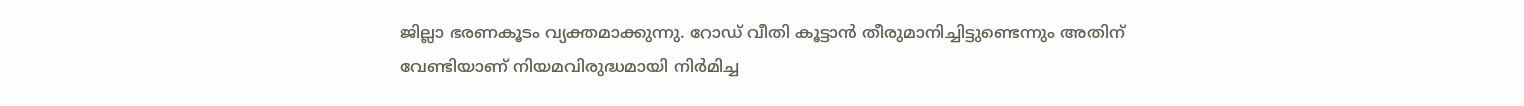ജില്ലാ ഭരണകൂടം വ്യക്തമാക്കുന്നു. റോഡ് വീതി കൂട്ടാന്‍ തീരുമാനിച്ചിട്ടുണ്ടെന്നും അതിന് വേണ്ടിയാണ് നിയമവിരുദ്ധമായി നിര്‍മിച്ച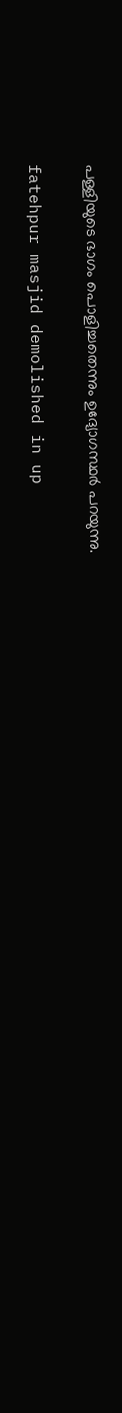പള്ളിയുടെ ഭാഗം പൊളിച്ചതെന്നും ഉദ്യോഗസ്ഥര്‍ പറയുന്നു.

fatehpur masjid demolished in up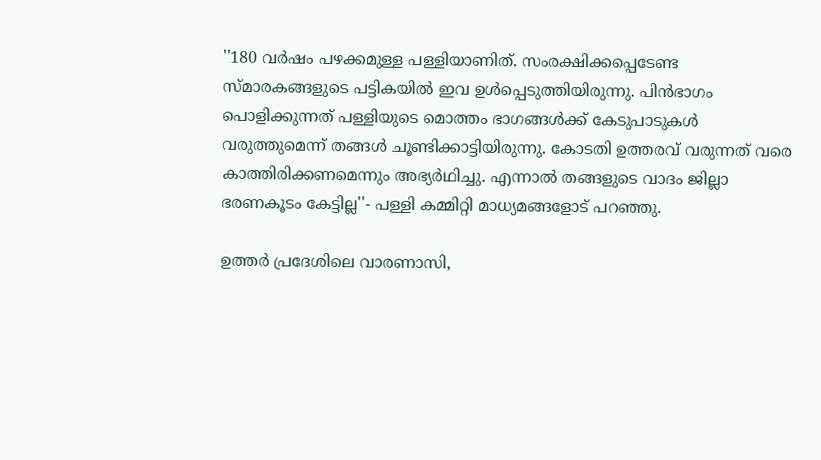''180 വര്‍ഷം പഴക്കമുള്ള പള്ളിയാണിത്. സംരക്ഷിക്കപ്പെടേണ്ട സ്മാരകങ്ങളുടെ പട്ടികയില്‍ ഇവ ഉള്‍പ്പെടുത്തിയിരുന്നു. പിന്‍ഭാഗം പൊളിക്കുന്നത് പള്ളിയുടെ മൊത്തം ഭാഗങ്ങള്‍ക്ക് കേടുപാടുകള്‍ വരുത്തുമെന്ന് തങ്ങള്‍ ചൂണ്ടിക്കാട്ടിയിരുന്നു. കോടതി ഉത്തരവ് വരുന്നത് വരെ കാത്തിരിക്കണമെന്നും അഭ്യര്‍ഥിച്ചു. എന്നാല്‍ തങ്ങളുടെ വാദം ജില്ലാ ഭരണകൂടം കേട്ടില്ല''- പള്ളി കമ്മിറ്റി മാധ്യമങ്ങളോട് പറഞ്ഞു.

ഉത്തര്‍ പ്രദേശിലെ വാരണാസി,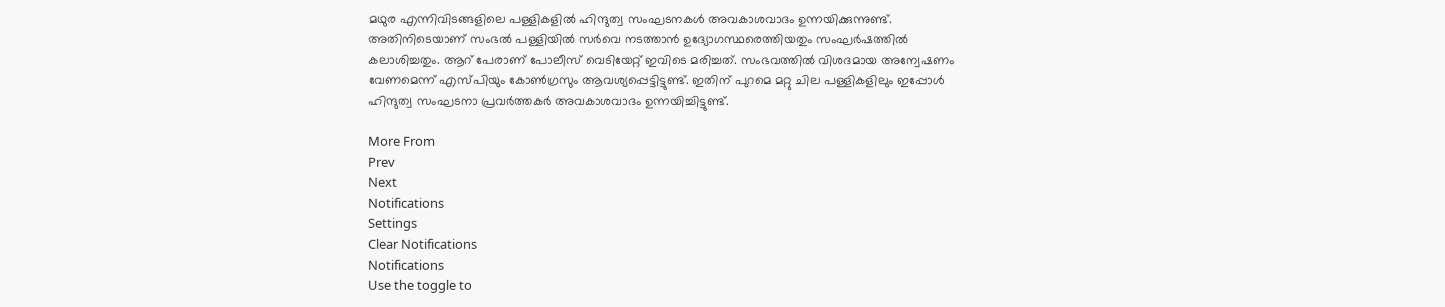മഥുര എന്നിവിടങ്ങളിലെ പള്ളികളില്‍ ഹിന്ദുത്വ സംഘടനകള്‍ അവകാശവാദം ഉന്നയിക്കുന്നുണ്ട്. അതിനിടെയാണ് സംഭല്‍ പള്ളിയില്‍ സര്‍വെ നടത്താന്‍ ഉദ്യോഗസ്ഥരെത്തിയതും സംഘര്‍ഷത്തില്‍ കലാശിച്ചതും. ആറ് പേരാണ് പോലീസ് വെടിയേറ്റ് ഇവിടെ മരിച്ചത്. സംഭവത്തില്‍ വിശദമായ അന്വേഷണം വേണമെന്ന് എസ്പിയും കോണ്‍ഗ്രസും ആവശ്യപ്പെട്ടിട്ടുണ്ട്. ഇതിന് പുറമെ മറ്റു ചില പള്ളികളിലും ഇപ്പോള്‍ ഹിന്ദുത്വ സംഘടനാ പ്രവര്‍ത്തകര്‍ അവകാശവാദം ഉന്നയിച്ചിട്ടുണ്ട്.

More From
Prev
Next
Notifications
Settings
Clear Notifications
Notifications
Use the toggle to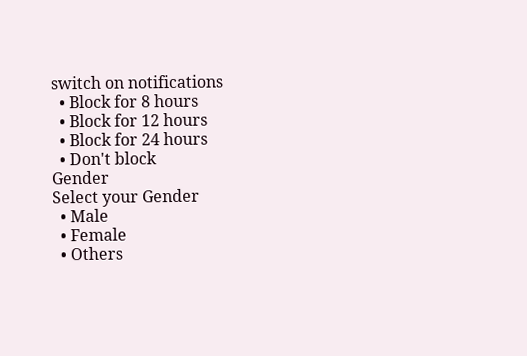switch on notifications
  • Block for 8 hours
  • Block for 12 hours
  • Block for 24 hours
  • Don't block
Gender
Select your Gender
  • Male
  • Female
  • Others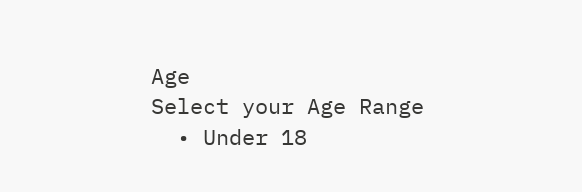Age
Select your Age Range
  • Under 18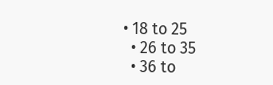• 18 to 25
  • 26 to 35
  • 36 to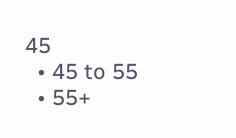45
  • 45 to 55
  • 55+